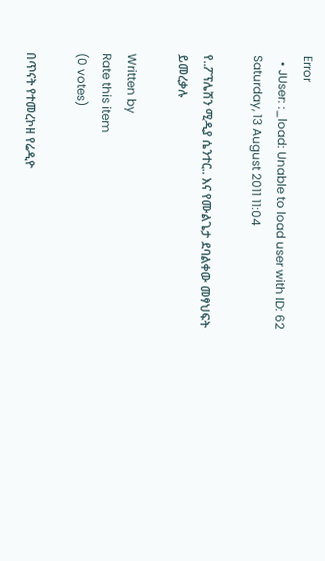Error
  • JUser: :_load: Unable to load user with ID: 62
Saturday, 13 August 2011 11:04

የ..ፖፕሌሽን ሚዲያ ሴንተር.. እና የሙልጌታ ደባልቀው መፃህፍት ይመረቃሉ

Written by
Rate this item
(0 votes)

በጥናት የተመረኮዘ የሬዲዮ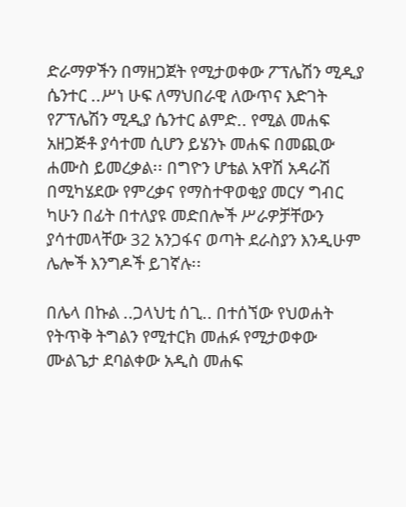ድራማዎችን በማዘጋጀት የሚታወቀው ፖፕሌሽን ሚዲያ ሴንተር ..ሥነ ሁፍ ለማህበራዊ ለውጥና እድገት የፖፕሌሽን ሚዲያ ሴንተር ልምድ.. የሚል መሐፍ አዘጋጅቶ ያሳተመ ሲሆን ይሄንኑ መሐፍ በመጪው ሐሙስ ይመረቃል፡፡ በግዮን ሆቴል አዋሽ አዳራሽ በሚካሄደው የምረቃና የማስተዋወቂያ መርሃ ግብር ካሁን በፊት በተለያዩ መድበሎች ሥራዎቻቸውን ያሳተመላቸው 32 አንጋፋና ወጣት ደራስያን እንዲሁም ሌሎች እንግዶች ይገኛሉ፡፡

በሌላ በኩል ..ጋላህቲ ሰጊ.. በተሰኘው የህወሐት የትጥቅ ትግልን የሚተርክ መሐፉ የሚታወቀው ሙልጌታ ደባልቀው አዲስ መሐፍ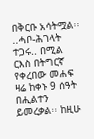በቅርቡ አሳትሟል፡፡
..ሓቦ-ሕገላት ተጋሩ.. በሚል ርእስ በትግርኛ የቀረበው መሐፍ ዛሬ ከቀኑ 9 ሰዓት በሒልተን ይመረቃል፡፡ ከዚሁ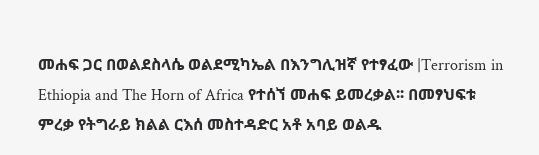መሐፍ ጋር በወልደስላሴ ወልደሚካኤል በእንግሊዝኛ የተፃፈው |Terrorism in Ethiopia and The Horn of Africa የተሰኘ መሐፍ ይመረቃል፡፡ በመፃህፍቱ ምረቃ የትግራይ ክልል ርእሰ መስተዳድር አቶ አባይ ወልዱ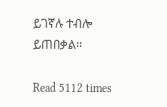ይገኛሉ ተብሎ ይጠበቃል፡፡

Read 5112 times